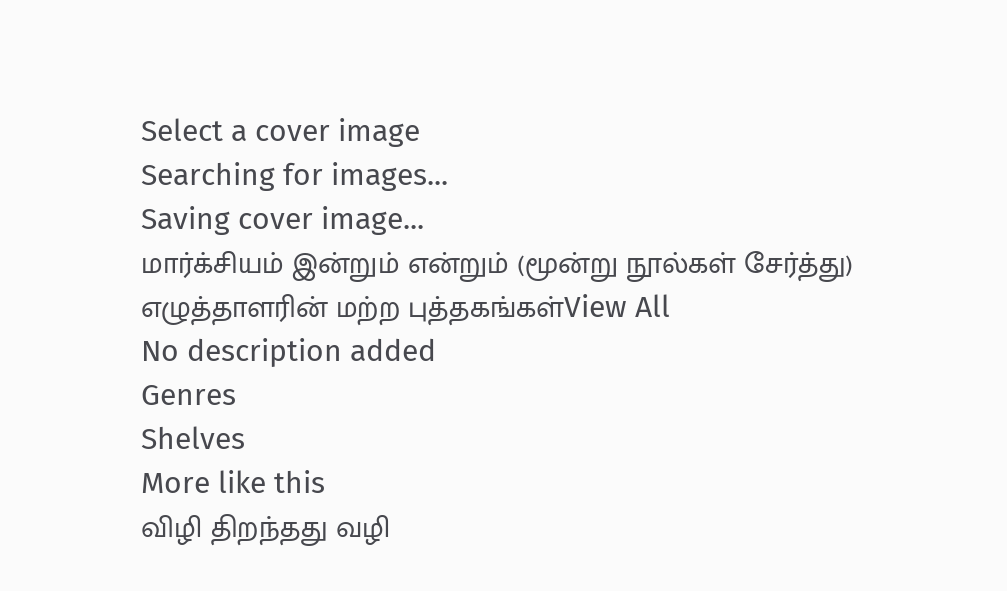Select a cover image
Searching for images...
Saving cover image...
மார்க்சியம் இன்றும் என்றும் (மூன்று நூல்கள் சேர்த்து)
எழுத்தாளரின் மற்ற புத்தகங்கள்View All
No description added
Genres
Shelves
More like this
விழி திறந்தது வழி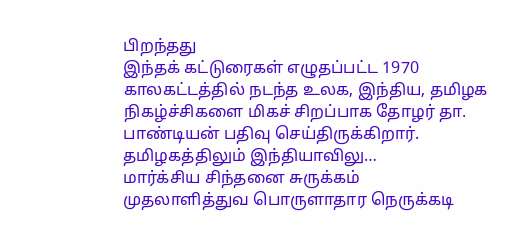பிறந்தது
இந்தக் கட்டுரைகள் எழுதப்பட்ட 1970 காலகட்டத்தில் நடந்த உலக, இந்திய, தமிழக நிகழ்ச்சிகளை மிகச் சிறப்பாக தோழர் தா. பாண்டியன் பதிவு செய்திருக்கிறார். தமிழகத்திலும் இந்தியாவிலு…
மார்க்சிய சிந்தனை சுருக்கம்
முதலாளித்துவ பொருளாதார நெருக்கடி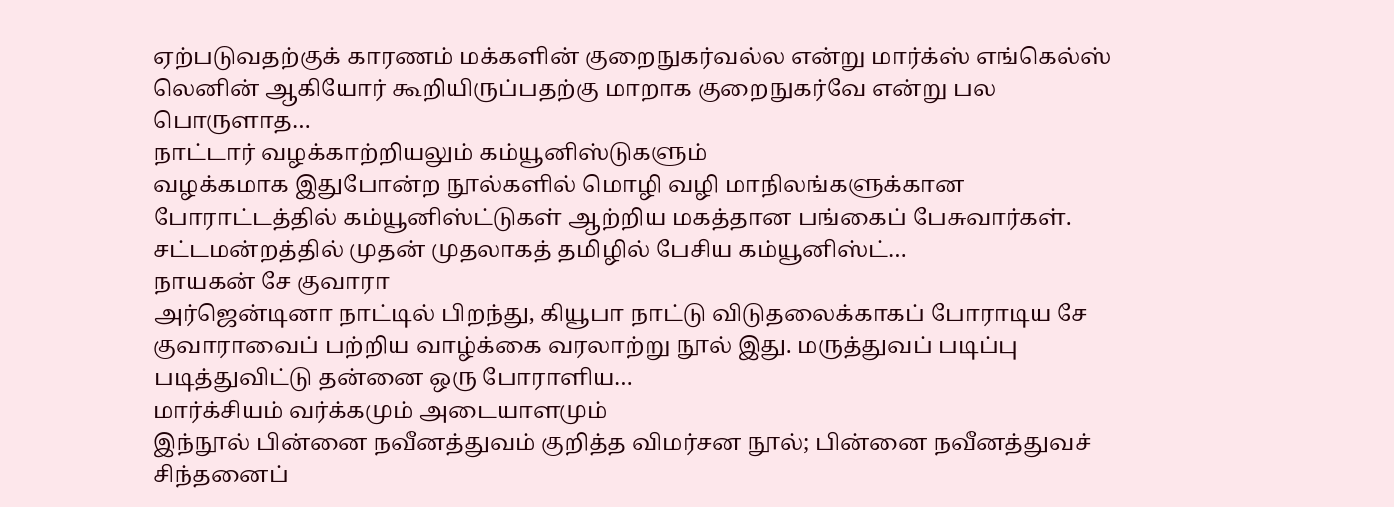ஏற்படுவதற்குக் காரணம் மக்களின் குறைநுகர்வல்ல என்று மார்க்ஸ் எங்கெல்ஸ் லெனின் ஆகியோர் கூறியிருப்பதற்கு மாறாக குறைநுகர்வே என்று பல பொருளாத…
நாட்டார் வழக்காற்றியலும் கம்யூனிஸ்டுகளும்
வழக்கமாக இதுபோன்ற நூல்களில் மொழி வழி மாநிலங்களுக்கான போராட்டத்தில் கம்யூனிஸ்ட்டுகள் ஆற்றிய மகத்தான பங்கைப் பேசுவார்கள். சட்டமன்றத்தில் முதன் முதலாகத் தமிழில் பேசிய கம்யூனிஸ்ட்…
நாயகன் சே குவாரா
அர்ஜென்டினா நாட்டில் பிறந்து, கியூபா நாட்டு விடுதலைக்காகப் போராடிய சே குவாராவைப் பற்றிய வாழ்க்கை வரலாற்று நூல் இது. மருத்துவப் படிப்பு படித்துவிட்டு தன்னை ஒரு போராளிய…
மார்க்சியம் வர்க்கமும் அடையாளமும்
இந்நூல் பின்னை நவீனத்துவம் குறித்த விமர்சன நூல்; பின்னை நவீனத்துவச் சிந்தனைப்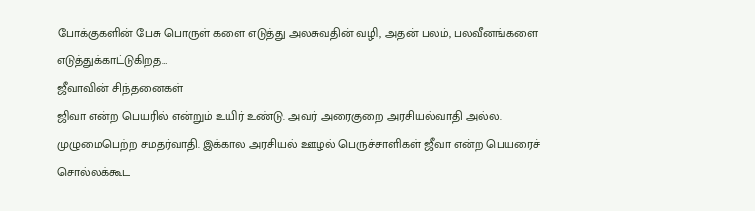போக்குகளின் பேசு பொருள் களை எடுத்து அலசுவதின் வழி, அதன் பலம், பலவீனங்களை எடுத்துக்காட்டுகிறத…
ஜீவாவின் சிந்தனைகள்
ஜிவா என்ற பெயரில் என்றும் உயிர் உண்டு. அவர் அரைகுறை அரசியல்வாதி அல்ல. முழுமைபெற்ற சமதர்வாதி. இக்கால அரசியல் ஊழல் பெருச்சாளிகள் ஜீவா என்ற பெயரைச் சொல்லக்கூட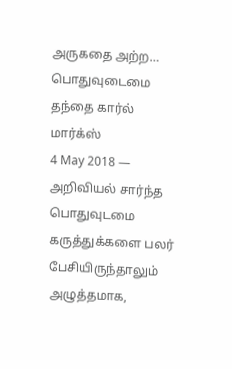அருகதை அற்ற…
பொதுவுடைமை தந்தை கார்ல் மார்க்ஸ்
4 May 2018 — அறிவியல் சார்ந்த பொதுவுடமை கருத்துக்களை பலர் பேசியிருந்தாலும் அழுத்தமாக,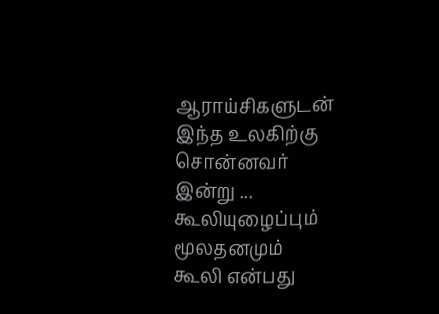ஆராய்சிகளுடன் இந்த உலகிற்கு சொன்னவர் இன்று ...
கூலியுழைப்பும் மூலதனமும்
கூலி என்பது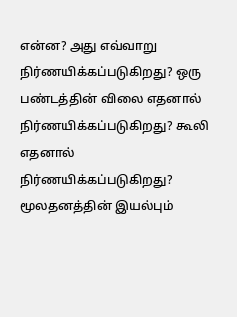என்ன? அது எவ்வாறு நிர்ணயிக்கப்படுகிறது? ஒரு பண்டத்தின் விலை எதனால் நிர்ணயிக்கப்படுகிறது? கூலி எதனால் நிர்ணயிக்கப்படுகிறது? மூலதனத்தின் இயல்பும்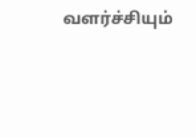வளர்ச்சியும்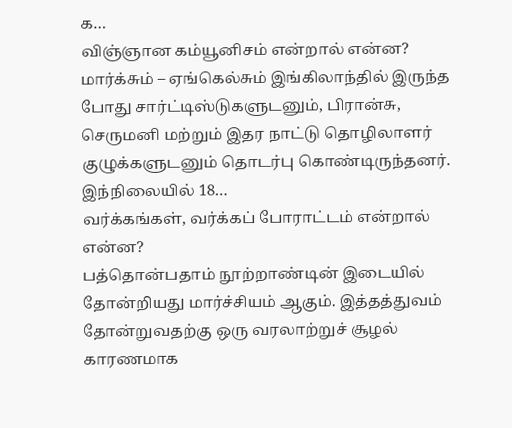க…
விஞ்ஞான கம்யூனிசம் என்றால் என்ன?
மார்க்சும் – ஏங்கெல்சும் இங்கிலாந்தில் இருந்த போது சார்ட்டிஸ்டுகளுடனும், பிரான்சு, செருமனி மற்றும் இதர நாட்டு தொழிலாளர் குழுக்களுடனும் தொடர்பு கொண்டிருந்தனர். இந்நிலையில் 18…
வர்க்கங்கள், வர்க்கப் போராட்டம் என்றால் என்ன?
பத்தொன்பதாம் நூற்றாண்டின் இடையில் தோன்றியது மார்ச்சியம் ஆகும். இத்தத்துவம் தோன்றுவதற்கு ஒரு வரலாற்றுச் சூழல் காரணமாக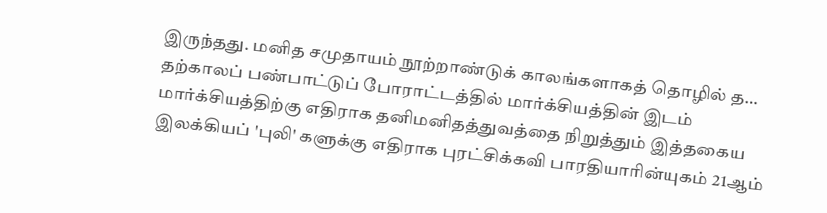இருந்தது. மனித சமுதாயம் நூற்றாண்டுக் காலங்களாகத் தொழில் த…
தற்காலப் பண்பாட்டுப் போராட்டத்தில் மார்க்சியத்தின் இடம்
மார்க்சியத்திற்கு எதிராக தனிமனிதத்துவத்தை நிறுத்தும் இத்தகைய இலக்கியப் 'புலி' களுக்கு எதிராக புரட்சிக்கவி பாரதியாரின்யுகம் 21ஆம்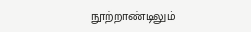நூற்றாண்டிலும்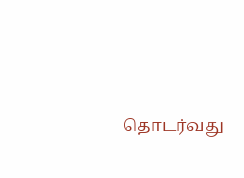தொடர்வது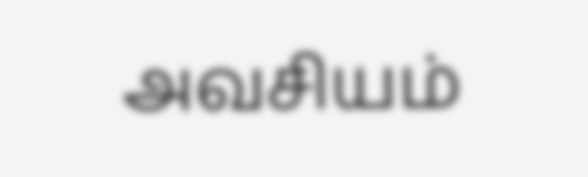அவசியம்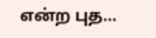என்ற புத…